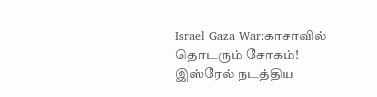Israel Gaza War:காசாவில் தொடரும் சோகம்! இஸ்ரேல் நடத்திய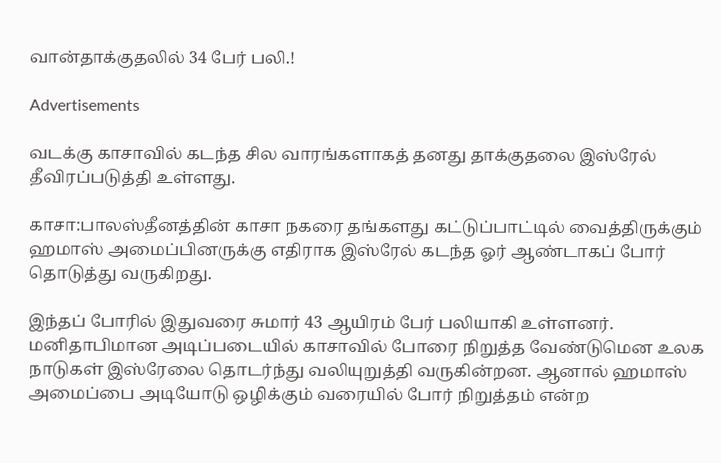வான்தாக்குதலில் 34 பேர் பலி.!

Advertisements

வடக்கு காசாவில் கடந்த சில வாரங்களாகத் தனது தாக்குதலை இஸ்ரேல் தீவிரப்படுத்தி உள்ளது.

காசா:பாலஸ்தீனத்தின் காசா நகரை தங்களது கட்டுப்பாட்டில் வைத்திருக்கும் ஹமாஸ் அமைப்பினருக்கு எதிராக இஸ்ரேல் கடந்த ஓர் ஆண்டாகப் போர் தொடுத்து வருகிறது.

இந்தப் போரில் இதுவரை சுமார் 43 ஆயிரம் பேர் பலியாகி உள்ளனர். மனிதாபிமான அடிப்படையில் காசாவில் போரை நிறுத்த வேண்டுமென உலக நாடுகள் இஸ்ரேலை தொடர்ந்து வலியுறுத்தி வருகின்றன. ஆனால் ஹமாஸ் அமைப்பை அடியோடு ஒழிக்கும் வரையில் போர் நிறுத்தம் என்ற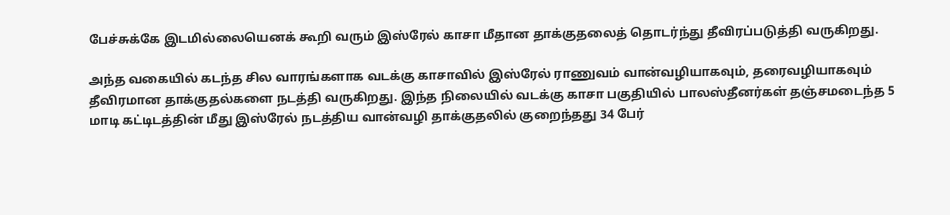பேச்சுக்கே இடமில்லையெனக் கூறி வரும் இஸ்ரேல் காசா மீதான தாக்குதலைத் தொடர்ந்து தீவிரப்படுத்தி வருகிறது.

அந்த வகையில் கடந்த சில வாரங்களாக வடக்கு காசாவில் இஸ்ரேல் ராணுவம் வான்வழியாகவும், தரைவழியாகவும் தீவிரமான தாக்குதல்களை நடத்தி வருகிறது. இந்த நிலையில் வடக்கு காசா பகுதியில் பாலஸ்தீனர்கள் தஞ்சமடைந்த 5 மாடி கட்டிடத்தின் மீது இஸ்ரேல் நடத்திய வான்வழி தாக்குதலில் குறைந்தது 34 பேர்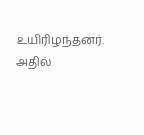உயிரிழந்தனர். அதில்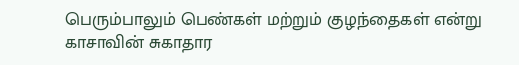பெரும்பாலும் பெண்கள் மற்றும் குழந்தைகள் என்று காசாவின் சுகாதார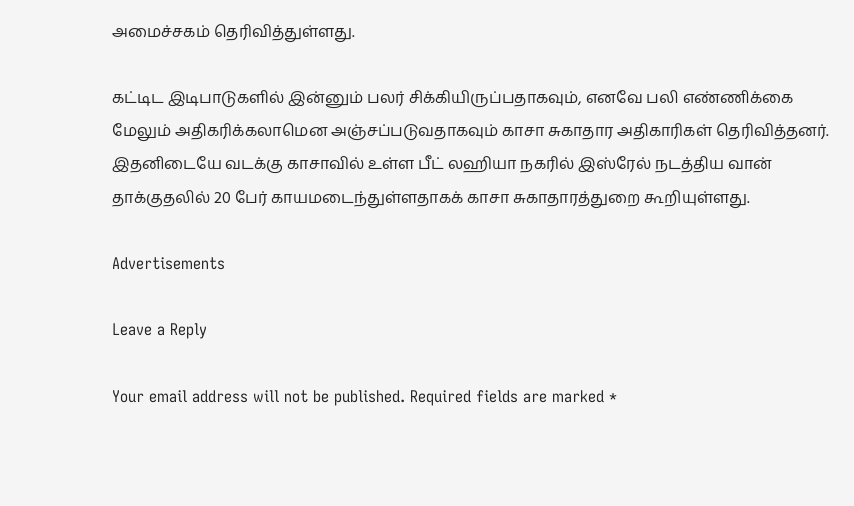அமைச்சகம் தெரிவித்துள்ளது.

கட்டிட இடிபாடுகளில் இன்னும் பலர் சிக்கியிருப்பதாகவும், எனவே பலி எண்ணிக்கை மேலும் அதிகரிக்கலாமென அஞ்சப்படுவதாகவும் காசா சுகாதார அதிகாரிகள் தெரிவித்தனர். இதனிடையே வடக்கு காசாவில் உள்ள பீட் லஹியா நகரில் இஸ்ரேல் நடத்திய வான் தாக்குதலில் 20 பேர் காயமடைந்துள்ளதாகக் காசா சுகாதாரத்துறை கூறியுள்ளது.

Advertisements

Leave a Reply

Your email address will not be published. Required fields are marked *